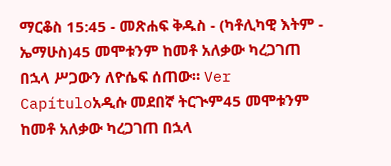ማርቆስ 15:45 - መጽሐፍ ቅዱስ - (ካቶሊካዊ እትም - ኤማሁስ)45 መሞቱንም ከመቶ አለቃው ካረጋገጠ በኋላ ሥጋውን ለዮሴፍ ሰጠው። Ver Capítuloአዲሱ መደበኛ ትርጒም45 መሞቱንም ከመቶ አለቃው ካረጋገጠ በኋላ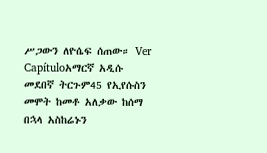ሥጋውን ለዮሴፍ ሰጠው። Ver Capítuloአማርኛ አዲሱ መደበኛ ትርጉም45 የኢየሱስን መሞት ከመቶ አለቃው ከሰማ በኋላ አስከሬኑን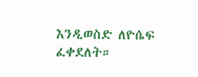እንዲወስድ ለዮሴፍ ፈቀደለት።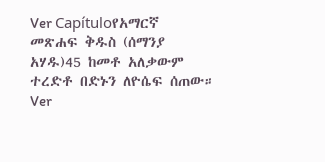Ver Capítuloየአማርኛ መጽሐፍ ቅዱስ (ሰማንያ አሃዱ)45 ከመቶ አለቃውም ተረድቶ በድኑን ለዮሴፍ ሰጠው። Ver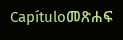Capítuloመጽሐፍ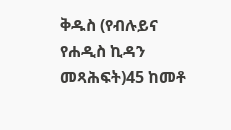ቅዱስ (የብሉይና የሐዲስ ኪዳን መጻሕፍት)45 ከመቶ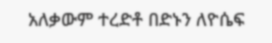አለቃውም ተረድቶ በድኑን ለዮሴፍ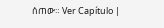ሰጠው። Ver Capítulo |